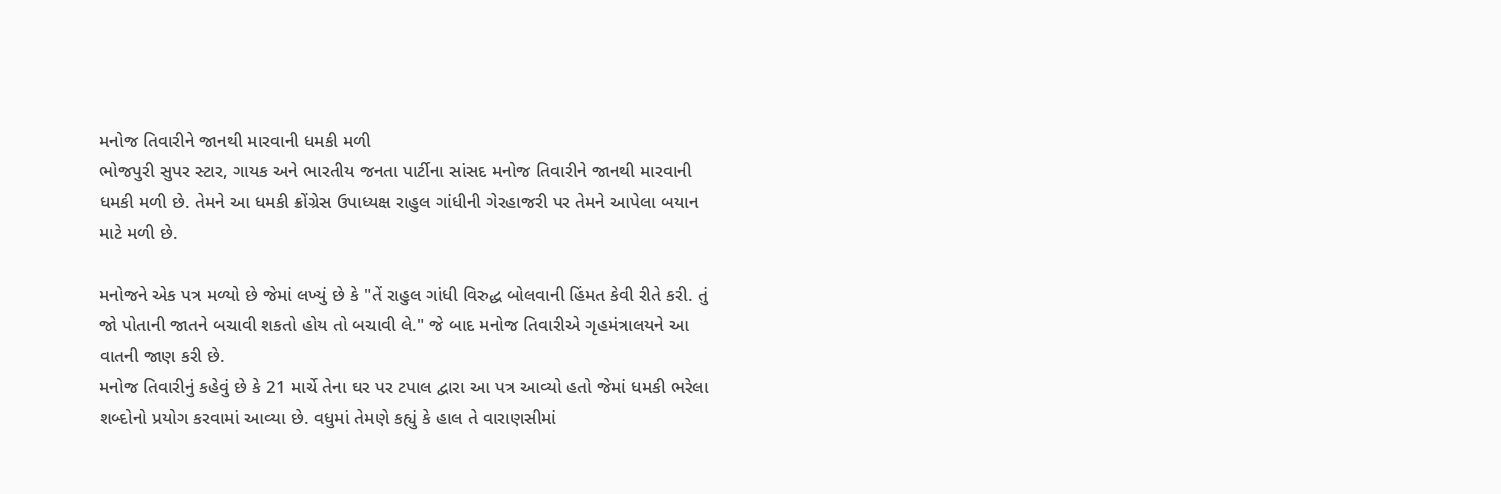મનોજ તિવારીને જાનથી મારવાની ધમકી મળી
ભોજપુરી સુપર સ્ટાર, ગાયક અને ભારતીય જનતા પાર્ટીના સાંસદ મનોજ તિવારીને જાનથી મારવાની ધમકી મળી છે. તેમને આ ધમકી ક્રોંગ્રેસ ઉપાધ્યક્ષ રાહુલ ગાંધીની ગેરહાજરી પર તેમને આપેલા બયાન માટે મળી છે.

મનોજને એક પત્ર મળ્યો છે જેમાં લખ્યું છે કે "તેં રાહુલ ગાંધી વિરુદ્ધ બોલવાની હિંમત કેવી રીતે કરી. તું જો પોતાની જાતને બચાવી શકતો હોય તો બચાવી લે." જે બાદ મનોજ તિવારીએ ગૃહમંત્રાલયને આ વાતની જાણ કરી છે.
મનોજ તિવારીનું કહેવું છે કે 21 માર્ચે તેના ઘર પર ટપાલ દ્વારા આ પત્ર આવ્યો હતો જેમાં ધમકી ભરેલા શબ્દોનો પ્રયોગ કરવામાં આવ્યા છે. વધુમાં તેમણે કહ્યું કે હાલ તે વારાણસીમાં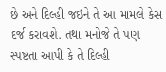છે અને દિલ્હી જઇને તે આ મામલે કેસ દર્જ કરાવશે. તથા મનોજે તે પણ સ્પષ્ટતા આપી કે તે દિલ્હી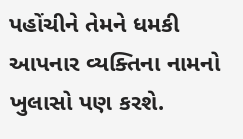પહોંચીને તેમને ધમકી આપનાર વ્યક્તિના નામનો ખુલાસો પણ કરશે.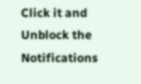Click it and Unblock the Notifications